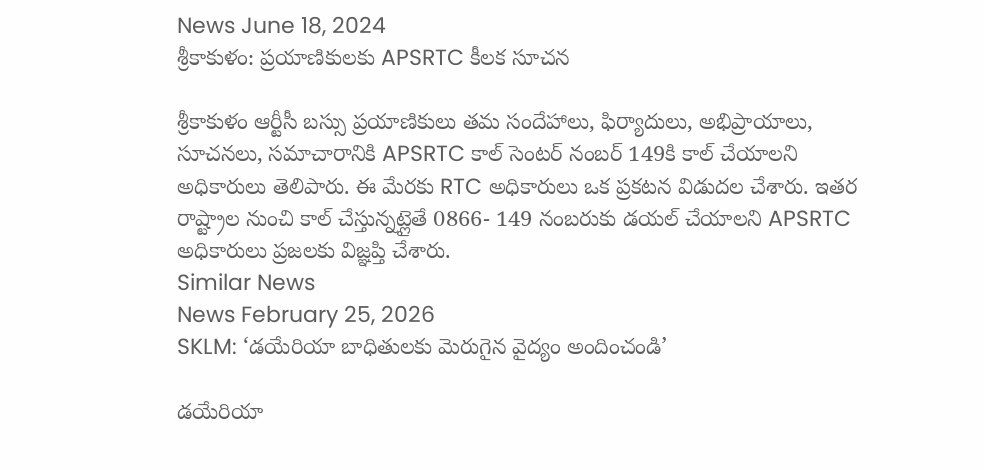News June 18, 2024
శ్రీకాకుళం: ప్రయాణికులకు APSRTC కీలక సూచన

శ్రీకాకుళం ఆర్టీసీ బస్సు ప్రయాణికులు తమ సందేహాలు, ఫిర్యాదులు, అభిప్రాయాలు, సూచనలు, సమాచారానికి APSRTC కాల్ సెంటర్ నంబర్ 149కి కాల్ చేయాలని అధికారులు తెలిపారు. ఈ మేరకు RTC అధికారులు ఒక ప్రకటన విడుదల చేశారు. ఇతర రాష్ట్రాల నుంచి కాల్ చేస్తున్నట్లైతే 0866- 149 నంబరుకు డయల్ చేయాలని APSRTC అధికారులు ప్రజలకు విజ్ఞప్తి చేశారు.
Similar News
News February 25, 2026
SKLM: ‘డయేరియా బాధితులకు మెరుగైన వైద్యం అందించండి’

డయేరియా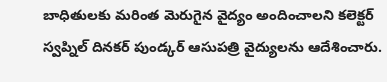బాధితులకు మరింత మెరుగైన వైద్యం అందించాలని కలెక్టర్ స్వప్నిల్ దినకర్ పుండ్కర్ ఆసుపత్రి వైద్యులను ఆదేశించారు.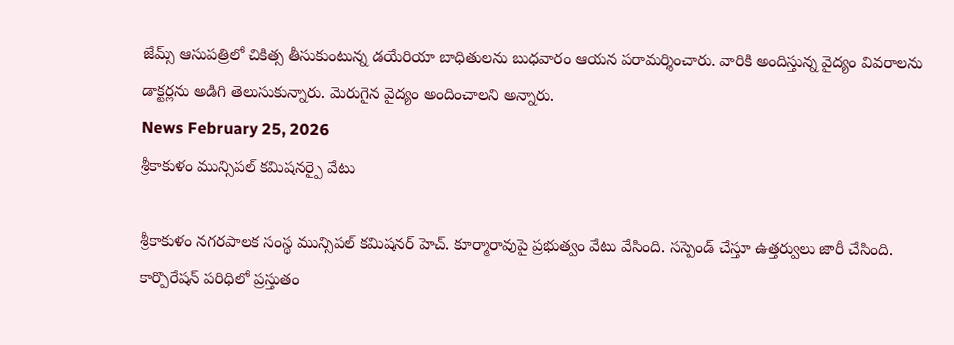జేమ్స్ ఆసుపత్రిలో చికిత్స తీసుకుంటున్న డయేరియా బాధితులను బుధవారం ఆయన పరామర్శించారు. వారికి అందిస్తున్న వైద్యం వివరాలను డాక్టర్లను అడిగి తెలుసుకున్నారు. మెరుగైన వైద్యం అందించాలని అన్నారు.
News February 25, 2026
శ్రీకాకుళం మున్సిపల్ కమిషనర్పై వేటు

శ్రీకాకుళం నగరపాలక సంస్థ మున్సిపల్ కమిషనర్ హెచ్. కూర్మారావుపై ప్రభుత్వం వేటు వేసింది. సస్పెండ్ చేస్తూ ఉత్తర్వులు జారీ చేసింది. కార్పొరేషన్ పరిధిలో ప్రస్తుతం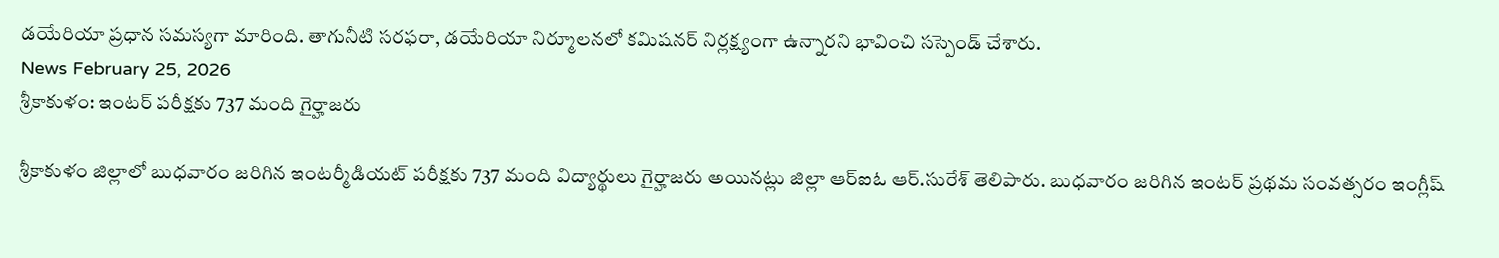డయేరియా ప్రధాన సమస్యగా మారింది. తాగునీటి సరఫరా, డయేరియా నిర్మూలనలో కమిషనర్ నిర్లక్ష్యంగా ఉన్నారని భావించి సస్పెండ్ చేశారు.
News February 25, 2026
శ్రీకాకుళం: ఇంటర్ పరీక్షకు 737 మంది గైర్హాజరు

శ్రీకాకుళం జిల్లాలో బుధవారం జరిగిన ఇంటర్మీడియట్ పరీక్షకు 737 మంది విద్యార్థులు గైర్హాజరు అయినట్లు జిల్లా ఆర్ఐఓ ఆర్.సురేశ్ తెలిపారు. బుధవారం జరిగిన ఇంటర్ ప్రథమ సంవత్సరం ఇంగ్లీష్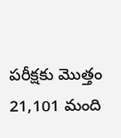పరీక్షకు మొత్తం 21,101 మంది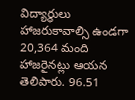విద్యార్థులు హాజరుకావాల్సి ఉండగా 20,364 మంది హాజరైనట్లు ఆయన తెలిపారు. 96.51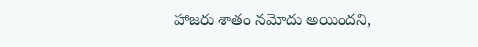హాజరు శాతం నమోదు అయిందని,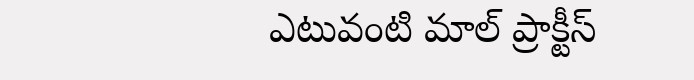ఎటువంటి మాల్ ప్రాక్టీస్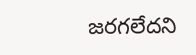జరగలేదని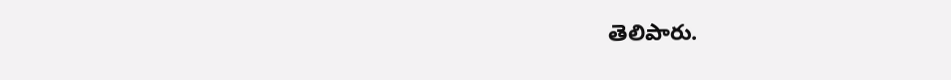తెలిపారు.